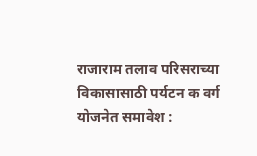राजाराम तलाव परिसराच्या विकासासाठी पर्यटन क वर्ग योजनेत समावेश :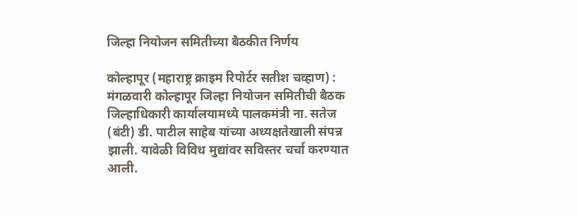जिल्हा नियोजन समितीच्या बैठकीत निर्णय

कोल्हापूर (महाराष्ट्र क्राइम रिपोर्टर सतीश चव्हाण) : मंगळवारी कोल्हापूर जिल्हा नियोजन समितीची बैठक जिल्हाधिकारी कार्यालयामध्ये पालकमंत्री ना. सतेज (बंटी) डी. पाटील साहेब यांच्या अध्यक्षतेखाली संपन्न झाली. यावेळी विविध मुद्यांवर सविस्तर चर्चा करण्यात आली.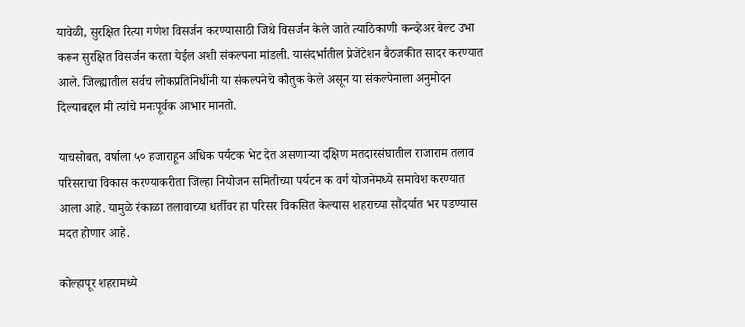यावेळी, सुरक्षित रित्या गणेश विसर्जन करण्यासाठी जिथे विसर्जन केले जाते त्याठिकाणी कन्व्हेअर बेल्ट उभा करून सुरक्षित विसर्जन करता येईल अशी संकल्पना मांडली. यासंदर्भातील प्रेजेंटेशन बैठजकीत सादर करण्यात आले. जिल्ह्यातील सर्वच लोकप्रतिनिधींनी या संकल्पनेचे कौतुक केले असून या संकल्पेनाला अनुमोदन दिल्याबद्दल मी त्यांचे मनःपूर्वक आभार मानतो.

याचसोबत, वर्षाला ५० हजाराहून अधिक पर्यटक भेट देत असणाऱ्या दक्षिण मतदारसंघातील राजाराम तलाव परिसराचा विकास करण्याकरीता जिल्हा नियोजन समितीच्या पर्यटन क वर्ग योजनेमध्ये समावेश करण्यात आला आहे. यामुळे रंकाळा तलावाच्या धर्तीवर हा परिसर विकसित केल्यास शहराच्या सौंदर्यात भर पडण्यास मदत होणार आहे.

कोल्हापूर शहरामध्ये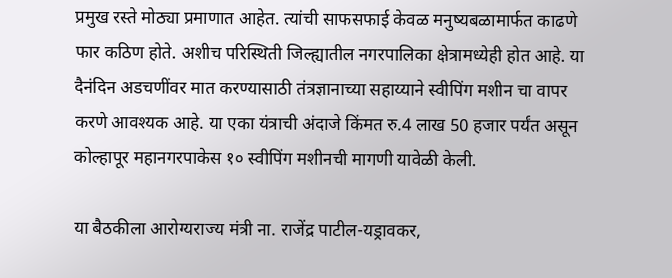प्रमुख रस्ते मोठ्या प्रमाणात आहेत. त्यांची साफसफाई केवळ मनुष्यबळामार्फत काढणे फार कठिण होते. अशीच परिस्थिती जिल्ह्यातील नगरपालिका क्षेत्रामध्येही होत आहे. या दैनंदिन अडचणींवर मात करण्यासाठी तंत्रज्ञानाच्या सहाय्याने स्वीपिंग मशीन चा वापर करणे आवश्यक आहे. या एका यंत्राची अंदाजे किंमत रु.4 लाख 50 हजार पर्यंत असून कोल्हापूर महानगरपाकेस १० स्वीपिंग मशीनची मागणी यावेळी केली.

या बैठकीला आरोग्यराज्य मंत्री ना. राजेंद्र पाटील-यड्रावकर,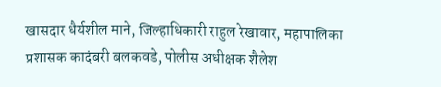खासदार धैर्यशील माने, जिल्हाधिकारी राहुल रेखावार, महापालिका प्रशासक कादंबरी बलकवडे, पोलीस अधीक्षक शैलेश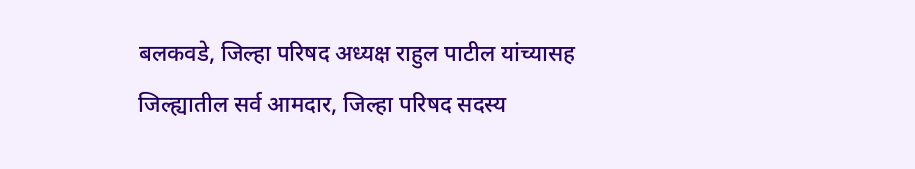बलकवडे, जिल्हा परिषद अध्यक्ष राहुल पाटील यांच्यासह जिल्ह्यातील सर्व आमदार, जिल्हा परिषद सदस्य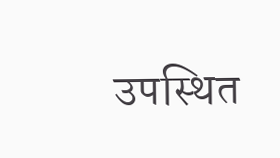उपस्थित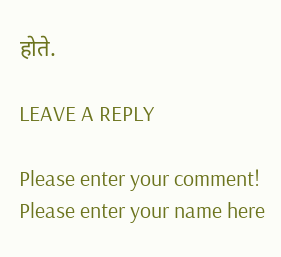होते.

LEAVE A REPLY

Please enter your comment!
Please enter your name here